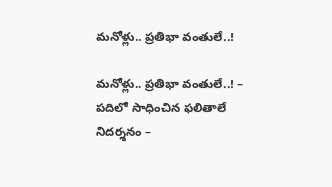మనోళ్లు.. ప్రతిభా వంతులే..!

మనోళ్లు.. ప్రతిభా వంతులే..! – పదిలో సాధించిన ఫలితాలే నిదర్శనం –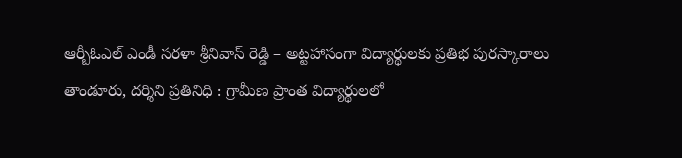ఆర్బీఓఎల్ ఎండీ సరళా శ్రీనివాస్ రెడ్డి – అట్టహాసంగా విద్యార్థులకు ప్రతిభ పురస్కారాలు తాండూరు, దర్శిని ప్రతినిధి : గ్రామీణ ప్రాంత విద్యార్థులలో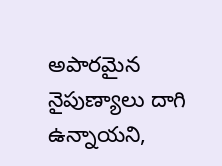అపారమైన నైపుణ్యాలు దాగి ఉన్నాయని,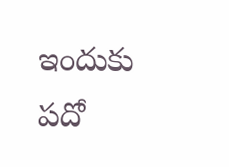ఇందుకు పదో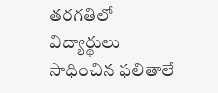తరగతిలో విద్యార్థులు సాధించిన ఫలితాలే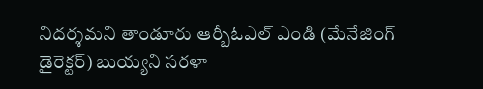నిదర్శమని తాండూరు ఆర్బీఓఎల్ ఎండి (మేనేజింగ్ డైరెక్టర్) బుయ్యని సరళా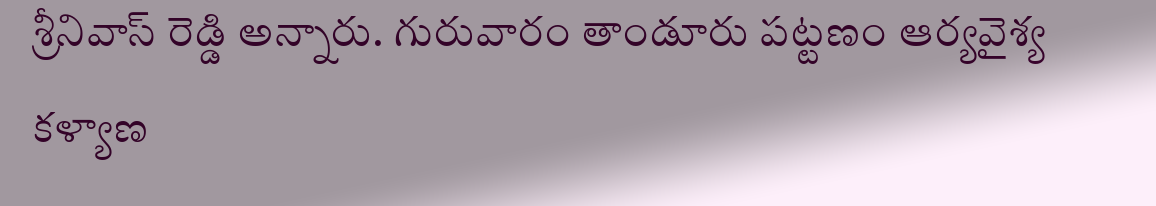శ్రీనివాస్ రెడ్డి అన్నారు. గురువారం తాండూరు పట్టణం ఆర్యవైశ్య కళ్యాణ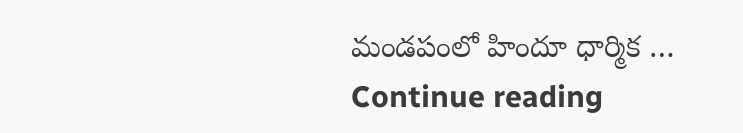మండపంలో హిందూ ధార్మిక … Continue reading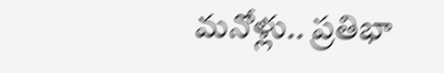మనోళ్లు.. ప్రతిభా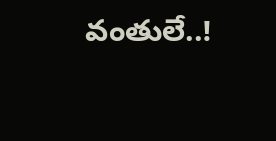వంతులే..!